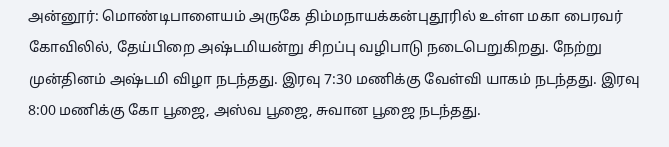அன்னூர்: மொண்டிபாளையம் அருகே திம்மநாயக்கன்புதூரில் உள்ள மகா பைரவர் கோவிலில், தேய்பிறை அஷ்டமியன்று சிறப்பு வழிபாடு நடைபெறுகிறது. நேற்று முன்தினம் அஷ்டமி விழா நடந்தது. இரவு 7:30 மணிக்கு வேள்வி யாகம் நடந்தது. இரவு 8:00 மணிக்கு கோ பூஜை, அஸ்வ பூஜை, சுவான பூஜை நடந்தது.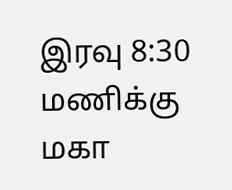இரவு 8:30 மணிக்கு மகா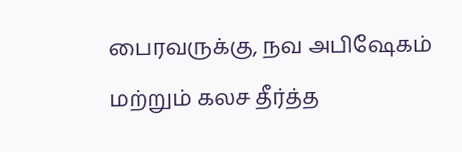பைரவருக்கு, நவ அபிஷேகம் மற்றும் கலச தீர்த்த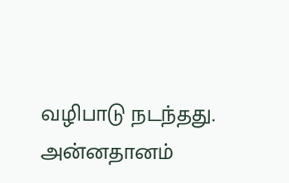வழிபாடு நடந்தது. அன்னதானம்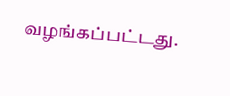வழங்கப்பட்டது.